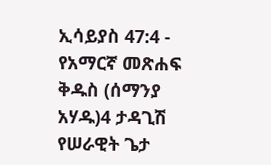ኢሳይያስ 47:4 - የአማርኛ መጽሐፍ ቅዱስ (ሰማንያ አሃዱ)4 ታዳጊሽ የሠራዊት ጌታ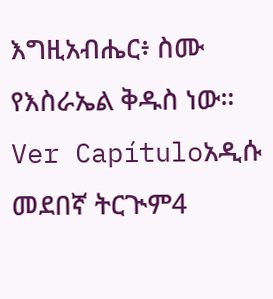እግዚአብሔር፥ ስሙ የእስራኤል ቅዱስ ነው። Ver Capítuloአዲሱ መደበኛ ትርጒም4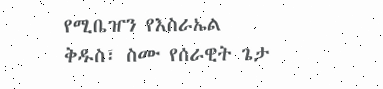የሚቤዠን የእስራኤል ቅዱስ፣ ስሙ የሰራዊት ጌታ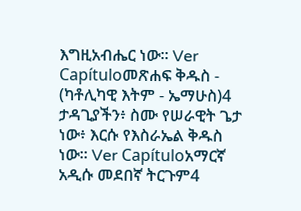እግዚአብሔር ነው። Ver Capítuloመጽሐፍ ቅዱስ - (ካቶሊካዊ እትም - ኤማሁስ)4 ታዳጊያችን፥ ስሙ የሠራዊት ጌታ ነው፥ እርሱ የእስራኤል ቅዱስ ነው። Ver Capítuloአማርኛ አዲሱ መደበኛ ትርጉም4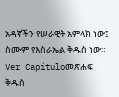አዳኛችን የሠራዊት አምላክ ነው፤ ስሙም የእስራኤል ቅዱስ ነው። Ver Capítuloመጽሐፍ ቅዱስ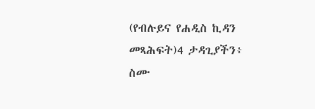(የብሉይና የሐዲስ ኪዳን መጻሕፍት)4 ታዳጊያችን፥ ስሙ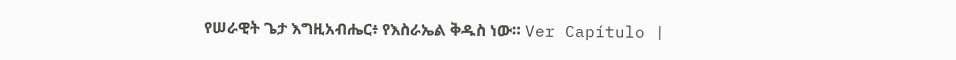የሠራዊት ጌታ እግዚአብሔር፥ የእስራኤል ቅዱስ ነው። Ver Capítulo |